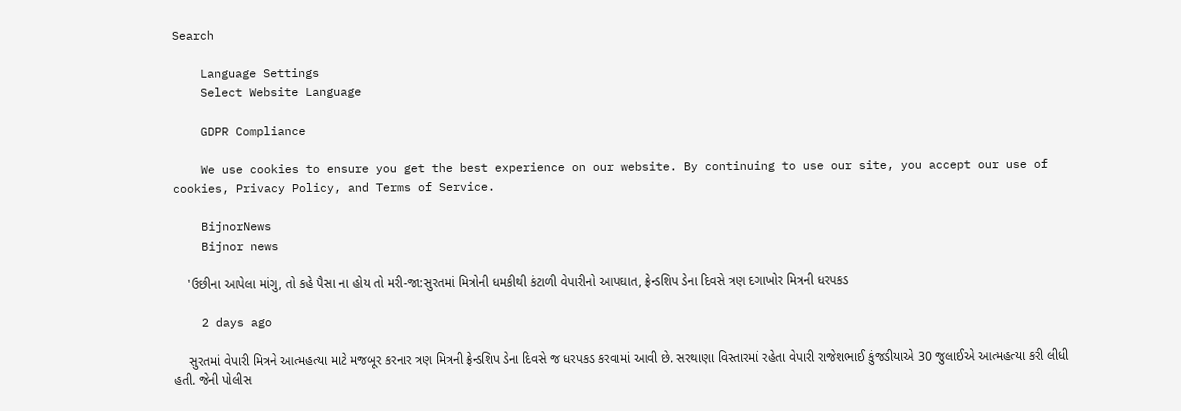Search

    Language Settings
    Select Website Language

    GDPR Compliance

    We use cookies to ensure you get the best experience on our website. By continuing to use our site, you accept our use of cookies, Privacy Policy, and Terms of Service.

    BijnorNews
    Bijnor news

    'ઉછીના આપેલા માંગુ, તો કહે પૈસા ના હોય તો મરી-જા:સુરતમાં મિત્રોની ધમકીથી કંટાળી વેપારીનો આપઘાત, ફ્રેન્ડશિપ ડેના દિવસે ત્રણ દગાખોર મિત્રની ધરપકડ

    2 days ago

    સુરતમાં વેપારી મિત્રને આત્મહત્યા માટે મજબૂર કરનાર ત્રણ મિત્રની ફ્રેન્ડશિપ ડેના દિવસે જ ધરપકડ કરવામાં આવી છે. સરથાણા વિસ્તારમાં રહેતા વેપારી રાજેશભાઈ કુંજડીયાએ 30 જુલાઈએ આત્મહત્યા કરી લીધી હતી. જેની પોલીસ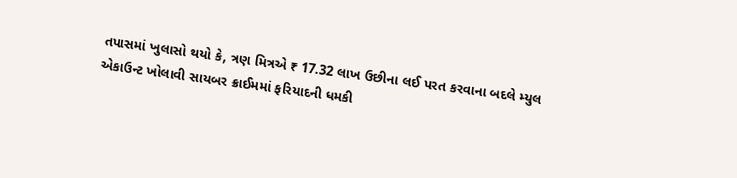તપાસમાં ખુલાસો થયો કે, ત્રણ મિત્રએ ₹ 17.32 લાખ ઉછીના લઈ પરત કરવાના બદલે મ્યુલ એકાઉન્ટ ખોલાવી સાયબર ક્રાઈમમાં ફરિયાદની ધમકી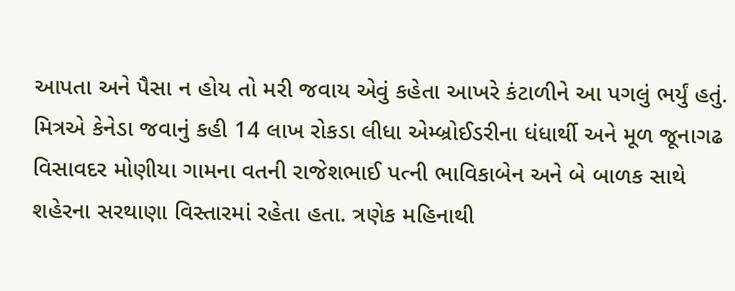આપતા અને પૈસા ન હોય તો મરી જવાય એવું કહેતા આખરે કંટાળીને આ પગલું ભર્યું હતું. મિત્રએ કેનેડા જવાનું કહી 14 લાખ રોકડા લીધા એમ્બ્રોઈડરીના ધંધાર્થી અને મૂળ જૂનાગઢ વિસાવદર મોણીયા ગામના વતની રાજેશભાઈ પત્ની ભાવિકાબેન અને બે બાળક સાથે શહેરના સરથાણા વિસ્તારમાં રહેતા હતા. ત્રણેક મહિનાથી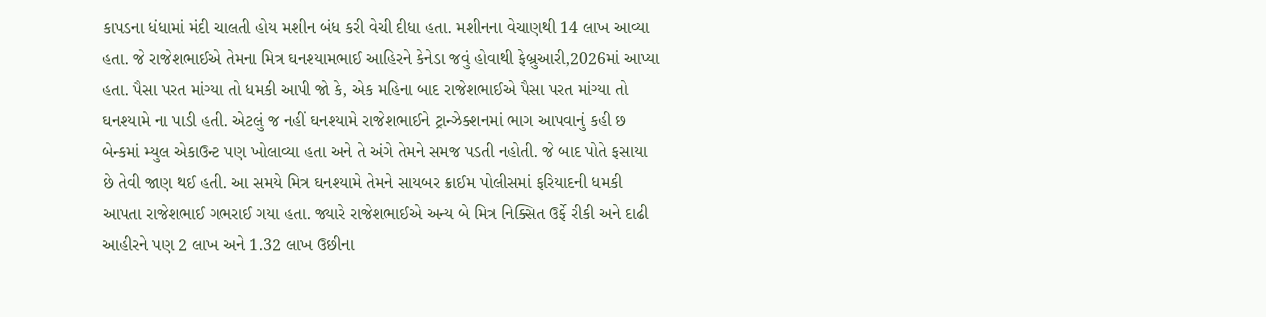કાપડના ધંધામાં મંદી ચાલતી હોય મશીન બંધ કરી વેચી દીધા હતા. મશીનના વેચાણથી 14 લાખ આવ્યા હતા. જે રાજેશભાઈએ તેમના મિત્ર ઘનશ્યામભાઈ આહિરને કેનેડા જવું હોવાથી ફેબ્રુઆરી,2026માં આપ્યા હતા. પૈસા પરત માંગ્યા તો ધમકી આપી જો કે, એક મહિના બાદ રાજેશભાઈએ પૈસા પરત માંગ્યા તો ઘનશ્યામે ના પાડી હતી. એટલું જ નહીં ઘનશ્યામે રાજેશભાઈને ટ્રાન્ઝેક્શનમાં ભાગ આપવાનું કહી છ બેન્કમાં મ્યુલ એકાઉન્ટ પણ ખોલાવ્યા હતા અને તે અંગે તેમને સમજ પડતી નહોતી. જે બાદ પોતે ફસાયા છે તેવી જાણ થઈ હતી. આ સમયે મિત્ર ઘનશ્યામે તેમને સાયબર ક્રાઈમ પોલીસમાં ફરિયાદની ધમકી આપતા રાજેશભાઈ ગભરાઈ ગયા હતા. જ્યારે રાજેશભાઈએ અન્ય બે મિત્ર નિક્સિત ઉર્ફે રીકી અને દાઢી આહીરને પણ 2 લાખ અને 1.32 લાખ ઉછીના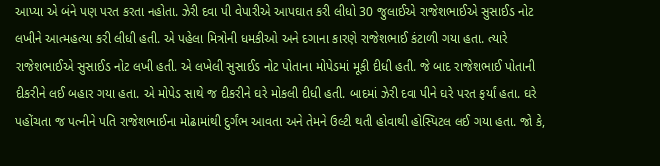આપ્યા એ બંને પણ પરત કરતા નહોતા. ઝેરી દવા પી વેપારીએ આપઘાત કરી લીધો 30 જુલાઈએ રાજેશભાઈએ સુસાઈડ નોટ લખીને આત્મહત્યા કરી લીધી હતી. એ પહેલા મિત્રોની ધમકીઓ અને દગાના કારણે રાજેશભાઈ કંટાળી ગયા હતા. ત્યારે રાજેશભાઈએ સુસાઈડ નોટ લખી હતી. એ લખેલી સુસાઈડ નોટ પોતાના મોપેડમાં મૂકી દીધી હતી. જે બાદ રાજેશભાઈ પોતાની દીકરીને લઈ બહાર ગયા હતા. એ મોપેડ સાથે જ દીકરીને ઘરે મોકલી દીધી હતી. બાદમાં ઝેરી દવા પીને ઘરે પરત ફર્યાં હતા. ઘરે પહોંચતા જ પત્નીને પતિ રાજેશભાઈના મોઢામાંથી દુર્ગંભ આવતા અને તેમને ઉલ્ટી થતી હોવાથી હોસ્પિટલ લઈ ગયા હતા. જો કે,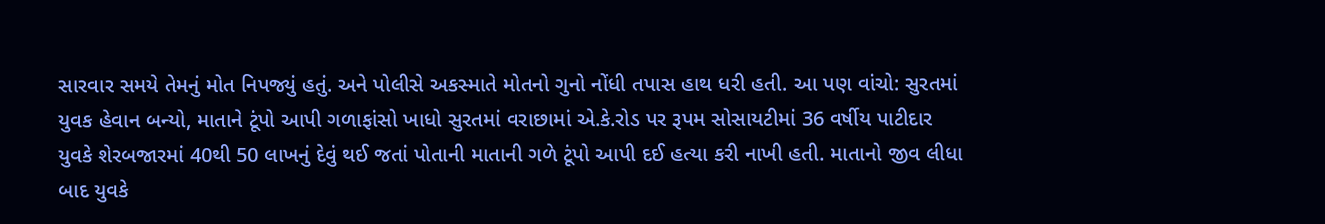સારવાર સમયે તેમનું મોત નિપજ્યું હતું. અને પોલીસે અકસ્માતે મોતનો ગુનો નોંધી તપાસ હાથ ધરી હતી. આ પણ વાંચો: સુરતમાં યુવક હેવાન બન્યો, માતાને ટૂંપો આપી ગળાફાંસો ખાધો સુરતમાં વરાછામાં એ.કે.રોડ પર રૂપમ સોસાયટીમાં 36 વર્ષીય પાટીદાર યુવકે શેરબજારમાં 40થી 50 લાખનું દેવું થઈ જતાં પોતાની માતાની ગળે ટૂંપો આપી દઈ હત્યા કરી નાખી હતી. માતાનો જીવ લીધા બાદ યુવકે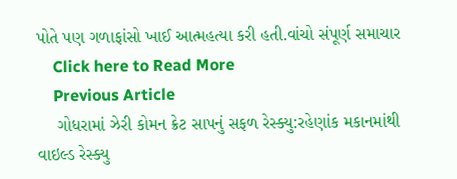પોતે પણ ગળાફાંસો ખાઈ આત્મહત્યા કરી હતી.વાંચો સંપૂર્ણ સમાચાર
    Click here to Read More
    Previous Article
    ગોધરામાં ઝેરી કોમન ક્રેટ સાપનું સફળ રેસ્ક્યુ:રહેણાંક મકાનમાંથી વાઇલ્ડ રેસ્ક્યુ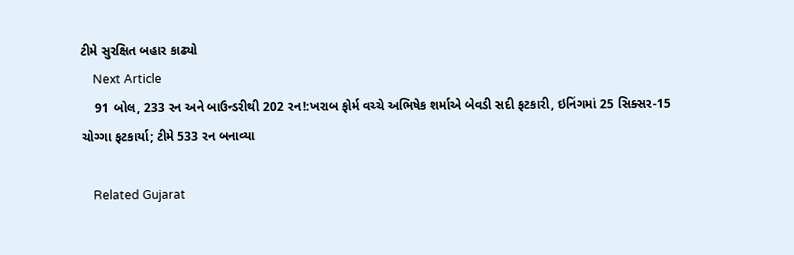ટીમે સુરક્ષિત બહાર કાઢ્યો
    Next Article
    91 બોલ, 233 રન અને બાઉન્ડરીથી 202 રન!:ખરાબ ફોર્મ વચ્ચે અભિષેક શર્માએ બેવડી સદી ફટકારી, ઇનિંગમાં 25 સિક્સર-15 ચોગ્ગા ફટકાર્યા; ટીમે 533 રન બનાવ્યા

    Related Gujarat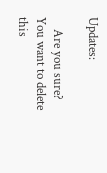Updates:

    Are you sure? You want to delete this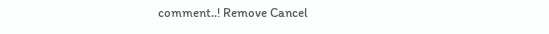comment..! Remove Cancel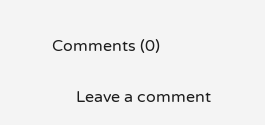Comments (0)

      Leave a comment